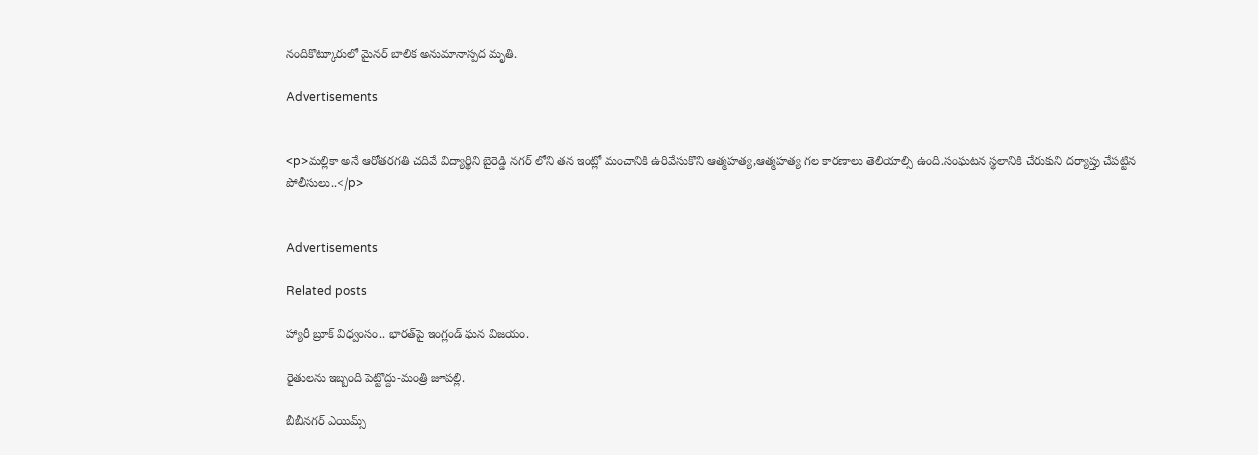నందికొట్కూరులో మైనర్ బాలిక అనుమానాస్పద మృతి.

Advertisements


<p>మల్లికా అనే ఆరోతరగతి చదివే విద్యార్థిని బైరెడ్డి నగర్ లోని తన ఇంట్లో మంచానికి ఉరివేసుకొని ఆత్మహత్య,ఆత్మహత్య గల కారణాలు తెలియాల్సి ఉంది.సంఘటన స్థలానికి చేరుకుని దర్యాప్తు చేపట్టిన పోలీసులు..</p>


Advertisements

Related posts

హ్యారీ బ్రూక్ విధ్వంసం.. భారత్‌పై ఇంగ్లండ్ ఘన విజయం.

రైతులను ఇబ్బంది పెట్టొద్దు-మంత్రి జూపల్లి.

బీబీనగర్ ఎయిమ్స్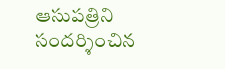ఆసుపత్రిని సందర్శించిన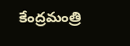కేంద్రమంత్రి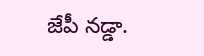జేపీ నడ్డా.